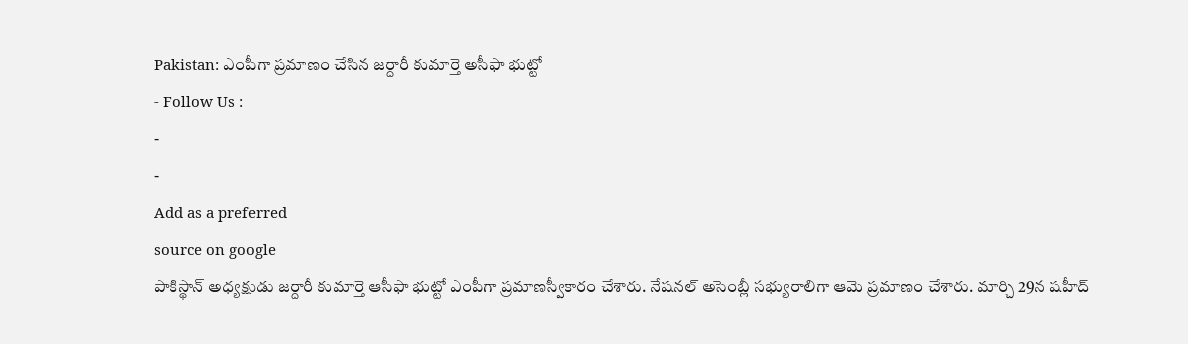Pakistan: ఎంపీగా ప్రమాణం చేసిన జర్దారీ కుమార్తె అసీఫా భుట్టో
- Follow Us :
-
-
Add as a preferred
source on google
పాకిస్థాన్ అధ్యక్షుడు జర్దారీ కుమార్తె ఆసీఫా భుట్టో ఎంపీగా ప్రమాణస్వీకారం చేశారు. నేషనల్ అసెంబ్లీ సభ్యురాలిగా ఆమె ప్రమాణం చేశారు. మార్చి 29న షహీద్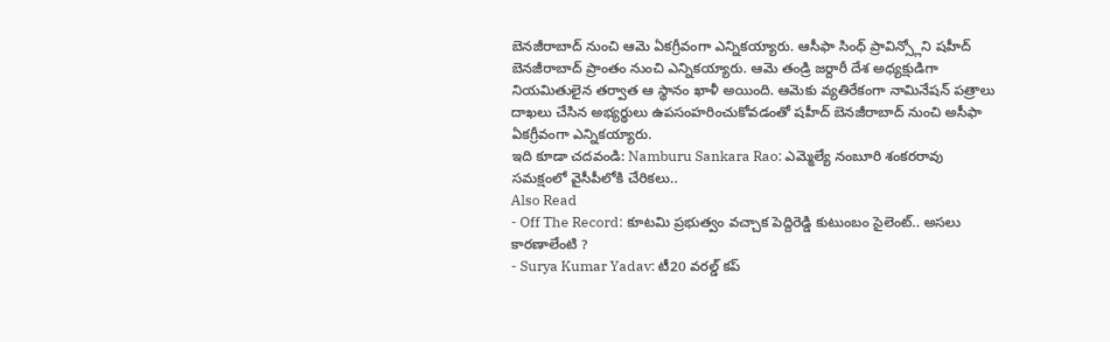బెనజీరాబాద్ నుంచి ఆమె ఏకగ్రీవంగా ఎన్నికయ్యారు. ఆసీఫా సింధ్ ప్రావిన్స్లోని షహీద్ బెనజీరాబాద్ ప్రాంతం నుంచి ఎన్నికయ్యారు. ఆమె తండ్రి జర్దారీ దేశ అధ్యక్షుడిగా నియమితులైన తర్వాత ఆ స్థానం ఖాళీ అయింది. ఆమెకు వ్యతిరేకంగా నామినేషన్ పత్రాలు దాఖలు చేసిన అభ్యర్థులు ఉపసంహరించుకోవడంతో షహీద్ బెనజీరాబాద్ నుంచి అసీఫా ఏకగ్రీవంగా ఎన్నికయ్యారు.
ఇది కూడా చదవండి: Namburu Sankara Rao: ఎమ్మెల్యే నంబూరి శంకరరావు సమక్షంలో వైసీపీలోకి చేరికలు..
Also Read
- Off The Record: కూటమి ప్రభుత్వం వచ్చాక పెద్దిరెడ్డి కుటుంబం సైలెంట్.. అసలు కారణాలేంటి ?
- Surya Kumar Yadav: టీ20 వరల్డ్ కప్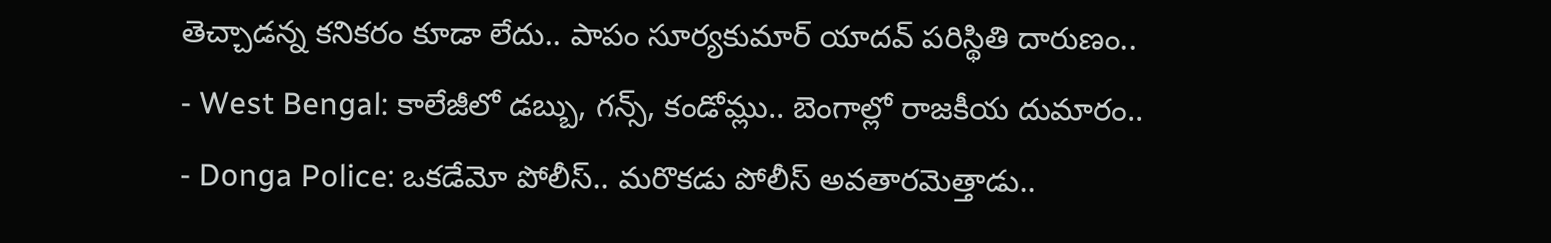తెచ్చాడన్న కనికరం కూడా లేదు.. పాపం సూర్యకుమార్ యాదవ్ పరిస్థితి దారుణం..
- West Bengal: కాలేజీలో డబ్బు, గన్స్, కండోమ్లు.. బెంగాల్లో రాజకీయ దుమారం..
- Donga Police: ఒకడేమో పోలీస్.. మరొకడు పోలీస్ అవతారమెత్తాడు..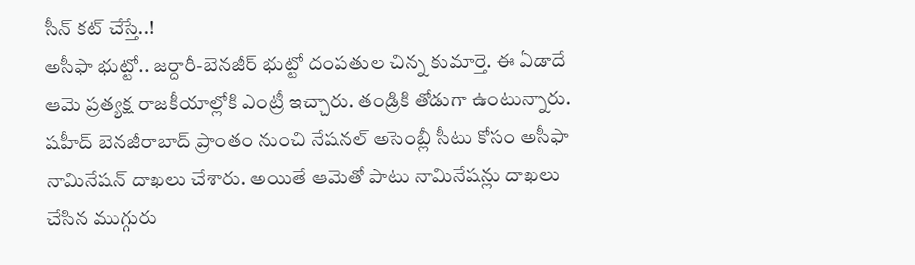సీన్ కట్ చేస్తే..!
అసీఫా భుట్టో.. జర్దారీ-బెనజీర్ భుట్టో దంపతుల చిన్న కుమార్తె. ఈ ఏడాదే ఆమె ప్రత్యక్ష రాజకీయాల్లోకి ఎంట్రీ ఇచ్చారు. తండ్రికి తోడుగా ఉంటున్నారు. షహీద్ బెనజీరాబాద్ ప్రాంతం నుంచి నేషనల్ అసెంబ్లీ సీటు కోసం అసీఫా నామినేషన్ దాఖలు చేశారు. అయితే ఆమెతో పాటు నామినేషన్లు దాఖలు చేసిన ముగ్గురు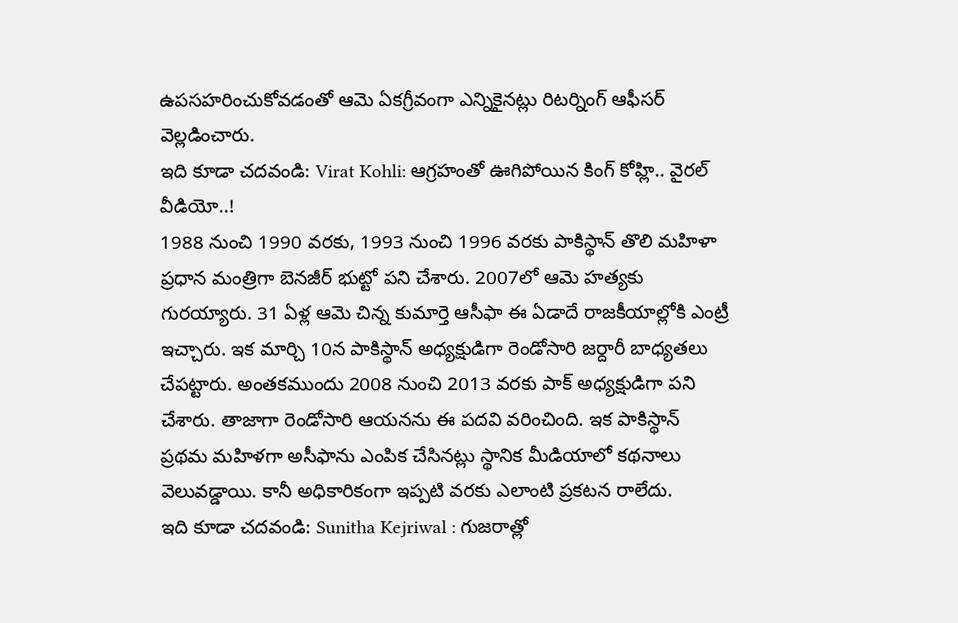ఉపసహరించుకోవడంతో ఆమె ఏకగ్రీవంగా ఎన్నికైనట్లు రిటర్నింగ్ ఆఫీసర్ వెల్లడించారు.
ఇది కూడా చదవండి: Virat Kohli: ఆగ్రహంతో ఊగిపోయిన కింగ్ కోహ్లి.. వైరల్ వీడియో..!
1988 నుంచి 1990 వరకు, 1993 నుంచి 1996 వరకు పాకిస్థాన్ తొలి మహిళా ప్రధాన మంత్రిగా బెనజీర్ భుట్టో పని చేశారు. 2007లో ఆమె హత్యకు గురయ్యారు. 31 ఏళ్ల ఆమె చిన్న కుమార్తె ఆసీఫా ఈ ఏడాదే రాజకీయాల్లోకి ఎంట్రీ ఇచ్చారు. ఇక మార్చి 10న పాకిస్థాన్ అధ్యక్షుడిగా రెండోసారి జర్దారీ బాధ్యతలు చేపట్టారు. అంతకముందు 2008 నుంచి 2013 వరకు పాక్ అధ్యక్షుడిగా పని చేశారు. తాజాగా రెండోసారి ఆయనను ఈ పదవి వరించింది. ఇక పాకిస్థాన్ ప్రథమ మహిళగా అసీఫాను ఎంపిక చేసినట్లు స్థానిక మీడియాలో కథనాలు వెలువడ్డాయి. కానీ అధికారికంగా ఇప్పటి వరకు ఎలాంటి ప్రకటన రాలేదు.
ఇది కూడా చదవండి: Sunitha Kejriwal : గుజరాత్లో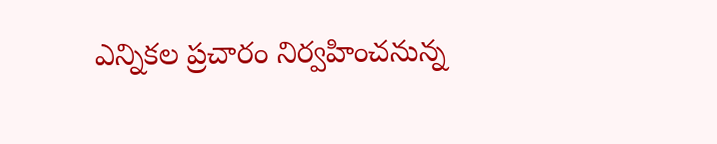ఎన్నికల ప్రచారం నిర్వహించనున్న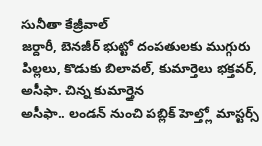సునీతా కేజ్రీవాల్
జర్దారీ, బెనజీర్ భుట్టో దంపతులకు ముగ్గురు పిల్లలు, కొడుకు బిలావల్, కుమార్తెలు భక్తవర్, అసీఫా. చిన్న కుమార్తైన
అసీఫా.. లండన్ నుంచి పబ్లిక్ హెల్త్లో మాస్టర్స్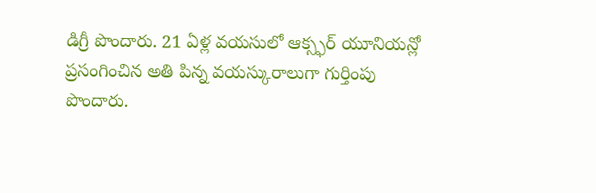డిగ్రీ పొందారు. 21 ఏళ్ల వయసులో ఆక్స్ఫర్ యూనియన్లో ప్రసంగించిన అతి పిన్న వయస్కురాలుగా గుర్తింపు పొందారు.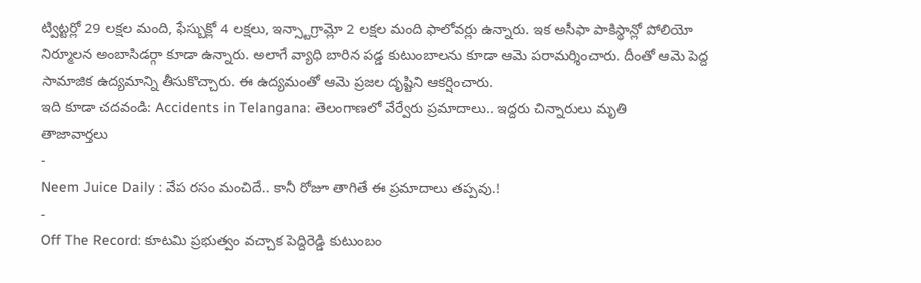ట్విట్టర్లో 29 లక్షల మంది, ఫేస్బుక్లో 4 లక్షలు, ఇన్స్టాగ్రామ్లో 2 లక్షల మంది ఫాలోవర్లు ఉన్నారు. ఇక అసీఫా పాకిస్థాన్లో పోలియో నిర్మూలన అంబాసిడర్గా కూడా ఉన్నారు. అలాగే వ్యాధి బారిన పడ్డ కుటుంబాలను కూడా ఆమె పరామర్శించారు. దీంతో ఆమె పెద్ద సామాజిక ఉద్యమాన్ని తీసుకొచ్చారు. ఈ ఉద్యమంతో ఆమె ప్రజల దృష్టిని ఆకర్షించారు.
ఇది కూడా చదవండి: Accidents in Telangana: తెలంగాణలో వేర్వేరు ప్రమాదాలు.. ఇద్దరు చిన్నారులు మృతి
తాజావార్తలు
-
Neem Juice Daily : వేప రసం మంచిదే.. కానీ రోజూ తాగితే ఈ ప్రమాదాలు తప్పవు.!
-
Off The Record: కూటమి ప్రభుత్వం వచ్చాక పెద్దిరెడ్డి కుటుంబం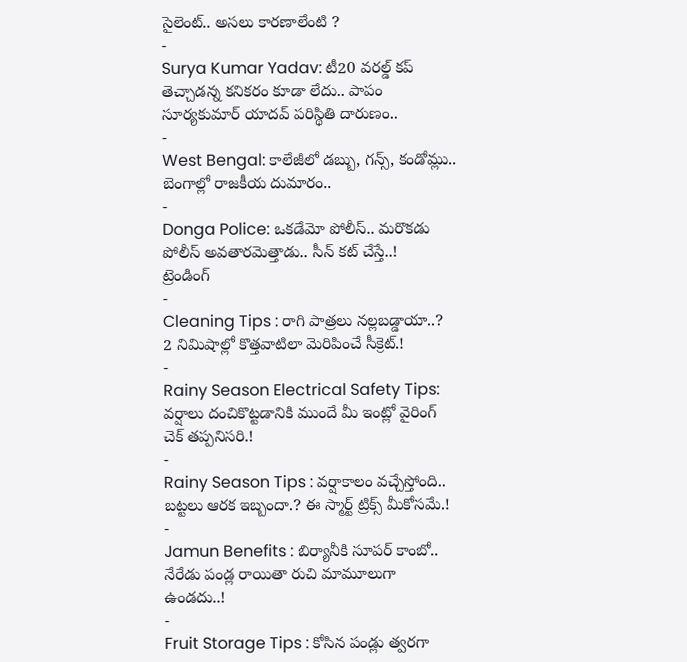సైలెంట్.. అసలు కారణాలేంటి ?
-
Surya Kumar Yadav: టీ20 వరల్డ్ కప్ తెచ్చాడన్న కనికరం కూడా లేదు.. పాపం సూర్యకుమార్ యాదవ్ పరిస్థితి దారుణం..
-
West Bengal: కాలేజీలో డబ్బు, గన్స్, కండోమ్లు.. బెంగాల్లో రాజకీయ దుమారం..
-
Donga Police: ఒకడేమో పోలీస్.. మరొకడు పోలీస్ అవతారమెత్తాడు.. సీన్ కట్ చేస్తే..!
ట్రెండింగ్
-
Cleaning Tips : రాగి పాత్రలు నల్లబడ్డాయా..? 2 నిమిషాల్లో కొత్తవాటిలా మెరిపించే సీక్రెట్.!
-
Rainy Season Electrical Safety Tips: వర్షాలు దంచికొట్టడానికి ముందే మీ ఇంట్లో వైరింగ్ చెక్ తప్పనిసరి.!
-
Rainy Season Tips : వర్షాకాలం వచ్చేస్తోంది.. బట్టలు ఆరక ఇబ్బందా.? ఈ స్మార్ట్ ట్రిక్స్ మీకోసమే.!
-
Jamun Benefits : బిర్యానీకి సూపర్ కాంబో.. నేరేడు పండ్ల రాయితా రుచి మామూలుగా ఉండదు..!
-
Fruit Storage Tips : కోసిన పండ్లు త్వరగా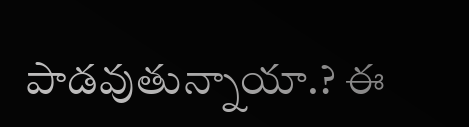పాడవుతున్నాయా.? ఈ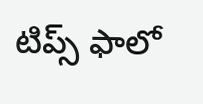టిప్స్ ఫాలో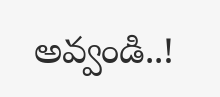అవ్వండి..!